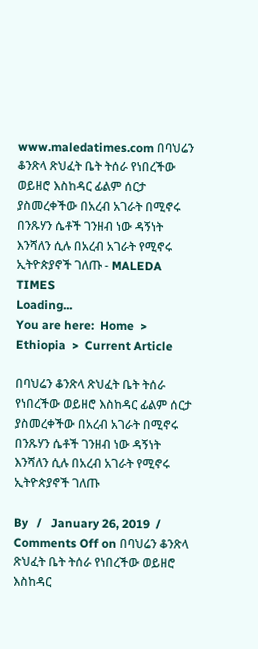www.maledatimes.com በባህሬን ቆንጽላ ጽህፈት ቤት ትሰራ የነበረችው ወይዘሮ እስከዳር ፊልም ሰርታ ያስመረቀችው በአረብ አገራት በሚኖሩ በንጹሃን ሴቶች ገንዘብ ነው ዳኝነት እንሻለን ሲሉ በአረብ አገራት የሚኖሩ ኢትዮጵያኖች ገለጡ - MALEDA TIMES
Loading...
You are here:  Home  >  Ethiopia  >  Current Article

በባህሬን ቆንጽላ ጽህፈት ቤት ትሰራ የነበረችው ወይዘሮ እስከዳር ፊልም ሰርታ ያስመረቀችው በአረብ አገራት በሚኖሩ በንጹሃን ሴቶች ገንዘብ ነው ዳኝነት እንሻለን ሲሉ በአረብ አገራት የሚኖሩ ኢትዮጵያኖች ገለጡ

By   /   January 26, 2019  /   Comments Off on በባህሬን ቆንጽላ ጽህፈት ቤት ትሰራ የነበረችው ወይዘሮ እስከዳር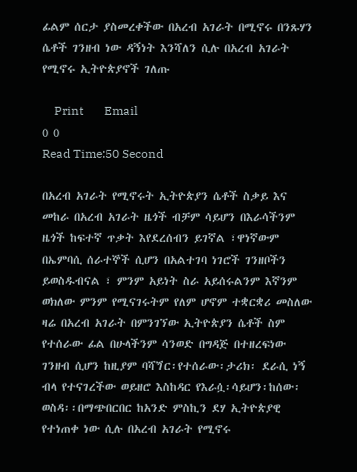ፊልም ሰርታ ያስመረቀችው በአረብ አገራት በሚኖሩ በንጹሃን ሴቶች ገንዘብ ነው ዳኝነት እንሻለን ሲሉ በአረብ አገራት የሚኖሩ ኢትዮጵያኖች ገለጡ

    Print       Email
0 0
Read Time:50 Second

በአረብ አገራት የሚኖሩት ኢትዮጵያን ሴቶች ስቃይ እና መከራ በአረብ አገራት ዜጎች ብቻም ሳይሆን በእራሳችንም ዜጎች ከፍተኛ ጥቃት እየደረሰብን ይገኛል ፣ዋነኛውም በኤምባሲ ሰራተኞች ሲሆን በአልተገባ ነገሮች ገንዘቦችን ይወስዱብናል ፣ ምንም አይነት ስራ አይሰሩልንም እኛንም ወክለው ምንም የሚናገሩትም የለም ሆኖም ተቋርቋሪ መስለው ዛሬ በአረብ አገራት በምንገኘው ኢትዮጵያን ሴቶች ስም የተሰራው ፊል በሁላችንም ሳንወድ በግዳጅ በተዘረፍነው ገንዘብ ሲሆን ከዚያም ባሻጘር፡የተሰራው፡ታሪክ፡ ደራሲ ነኝ ብላ የተናገረችው ወይዘሮ እስከዳር የእራሷ፡ሳይሆን፡ከሰው፡ወስዳ፡፡በማጭበርበር ከአንድ ምስኪን ደሃ ኢትዮጵያዊ የተነጠቀ ነው ሲሉ በአረብ አገራት የሚኖሩ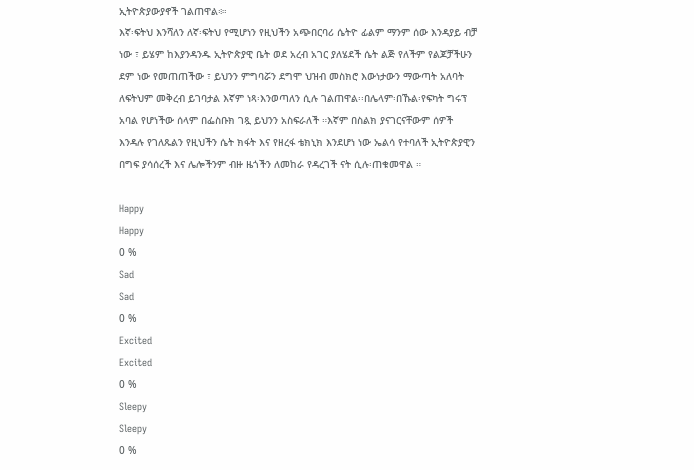ኢትዮጵያውያኖች ገልጠዋል፨፡
እኛ፡ፍትህ እንሻለን ለኛ፡ፍትህ የሚሆነን የዚህችን አጭበርባሪ ሴትዮ ፊልም ማንም ሰው እንዳያይ ብቻ ነው ፣ ይሄም ከእያንዳንዱ ኢትዮጵያዊ ቤት ወደ አረብ አገር ያለሄደች ሴት ልጅ የለችም የልጆቻችሁን ደም ነው የመጠጠችው ፣ ይህንን ምግባሯን ደግሞ ህዝብ መስክሮ እውነታውን ማውጣት አለባት ለፍትህም መቅረብ ይገባታል እኛም ነጻ፡እንወጣለን ሲሉ ገልጠዋል፡፡በሌላም፡በኹል፡የፍካት ግሩፕ አባል የሆነችው ሰላም በፌስቡክ ገጿ ይህንን አስፍራለች ።እኛም በስልክ ያናገርናቸውም ሰዎች እንዳሉ የገለጹልን የዚህችን ሴት ክፋት እና የዘረፋ ቴክኒክ እንደሆነ ነው ኤልሳ የተባለች ኢትዮጵያዊን በግፍ ያሳሰረች እና ሌሎችንም ብዙ ዜጎችን ለመከራ የዳረገች ናት ሲሉ፡ጠቁመዋል ።

Happy
Happy
0 %
Sad
Sad
0 %
Excited
Excited
0 %
Sleepy
Sleepy
0 %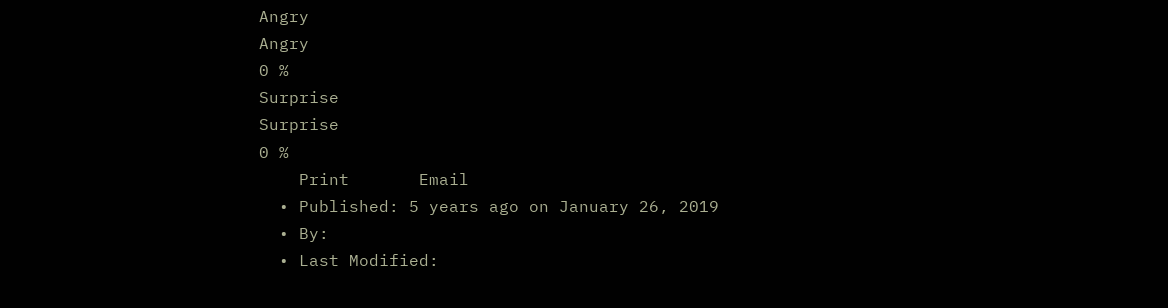Angry
Angry
0 %
Surprise
Surprise
0 %
    Print       Email
  • Published: 5 years ago on January 26, 2019
  • By:
  • Last Modified: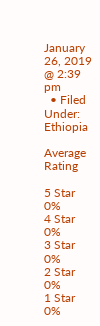January 26, 2019 @ 2:39 pm
  • Filed Under: Ethiopia

Average Rating

5 Star
0%
4 Star
0%
3 Star
0%
2 Star
0%
1 Star
0%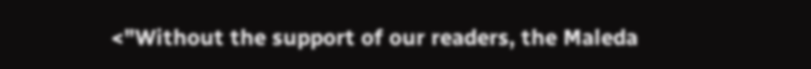<"Without the support of our readers, the Maleda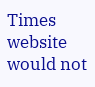Times website would not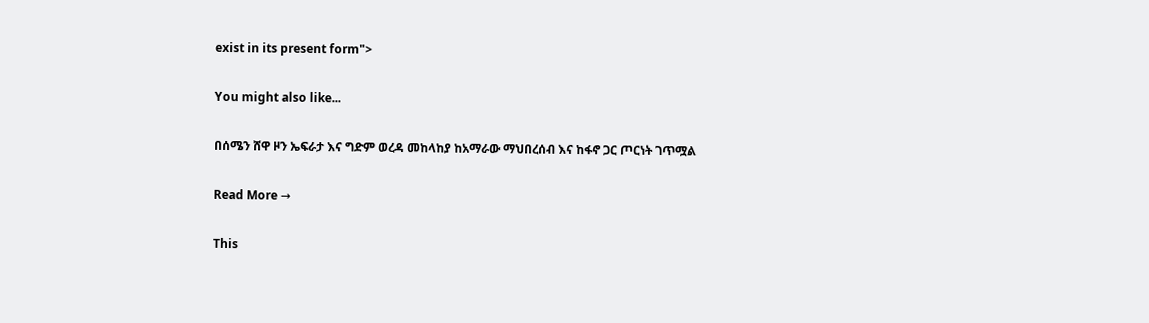exist in its present form">

You might also like...

በሰሜን ሸዋ ዞን ኤፍራታ እና ግድም ወረዳ መከላከያ ከአማራው ማህበረሰብ እና ከፋኖ ጋር ጦርነት ገጥሟል

Read More →

This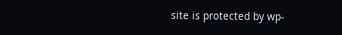site is protected by wp-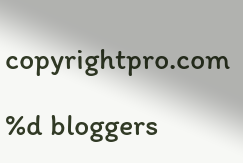copyrightpro.com

%d bloggers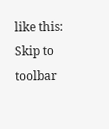like this:
Skip to toolbar